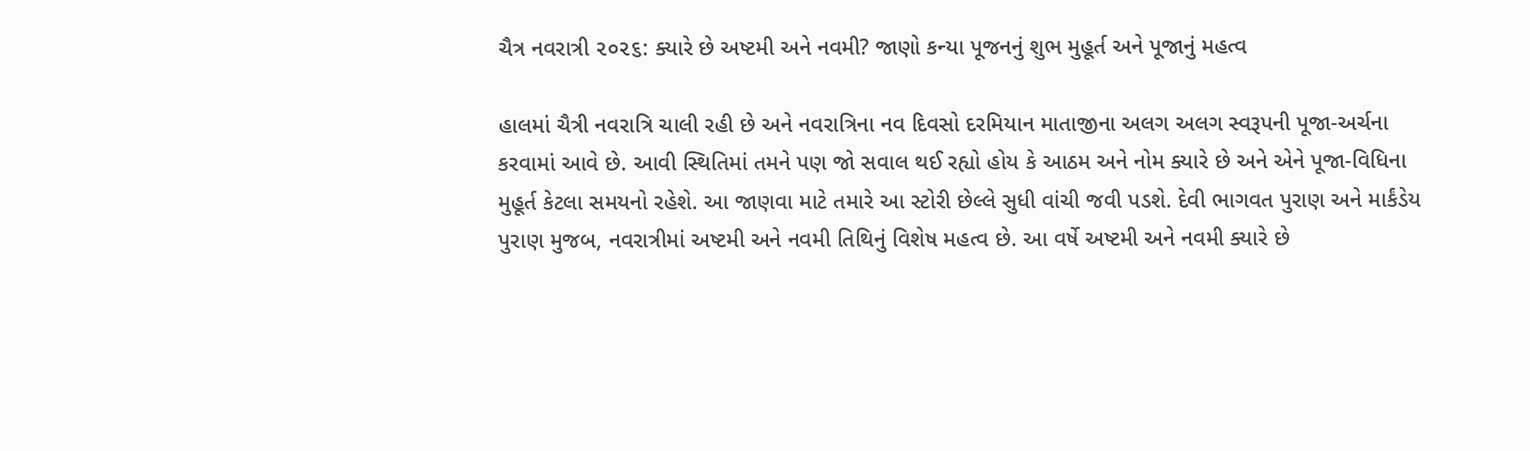ચૈત્ર નવરાત્રી ૨૦૨૬: ક્યારે છે અષ્ટમી અને નવમી? જાણો કન્યા પૂજનનું શુભ મુહૂર્ત અને પૂજાનું મહત્વ

હાલમાં ચૈત્રી નવરાત્રિ ચાલી રહી છે અને નવરાત્રિના નવ દિવસો દરમિયાન માતાજીના અલગ અલગ સ્વરૂપની પૂજા-અર્ચના કરવામાં આવે છે. આવી સ્થિતિમાં તમને પણ જો સવાલ થઈ રહ્યો હોય કે આઠમ અને નોમ ક્યારે છે અને એને પૂજા-વિધિના મુહૂર્ત કેટલા સમયનો રહેશે. આ જાણવા માટે તમારે આ સ્ટોરી છેલ્લે સુધી વાંચી જવી પડશે. દેવી ભાગવત પુરાણ અને માર્કંડેય પુરાણ મુજબ, નવરાત્રીમાં અષ્ટમી અને નવમી તિથિનું વિશેષ મહત્વ છે. આ વર્ષે અષ્ટમી અને નવમી ક્યારે છે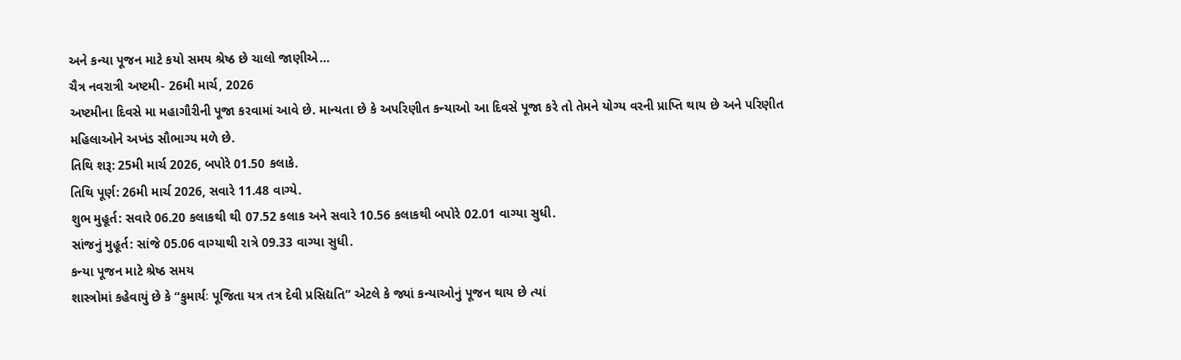અને કન્યા પૂજન માટે કયો સમય શ્રેષ્ઠ છે ચાલો જાણીએ…
ચૈત્ર નવરાત્રી અષ્ટમી- 26મી માર્ચ, 2026
અષ્ટમીના દિવસે મા મહાગૌરીની પૂજા કરવામાં આવે છે. માન્યતા છે કે અપરિણીત કન્યાઓ આ દિવસે પૂજા કરે તો તેમને યોગ્ય વરની પ્રાપ્તિ થાય છે અને પરિણીત મહિલાઓને અખંડ સૌભાગ્ય મળે છે.
તિથિ શરૂ: 25મી માર્ચ 2026, બપોરે 01.50 કલાકે.
તિથિ પૂર્ણ: 26મી માર્ચ 2026, સવારે 11.48 વાગ્યે.
શુભ મુહૂર્ત: સવારે 06.20 કલાકથી થી 07.52 કલાક અને સવારે 10.56 કલાકથી બપોરે 02.01 વાગ્યા સુધી.
સાંજનું મુહૂર્ત: સાંજે 05.06 વાગ્યાથી રાત્રે 09.33 વાગ્યા સુધી.
કન્યા પૂજન માટે શ્રેષ્ઠ સમય
શાસ્ત્રોમાં કહેવાયું છે કે “કુમાર્યઃ પૂજિતા યત્ર તત્ર દેવી પ્રસિદ્યતિ” એટલે કે જ્યાં કન્યાઓનું પૂજન થાય છે ત્યાં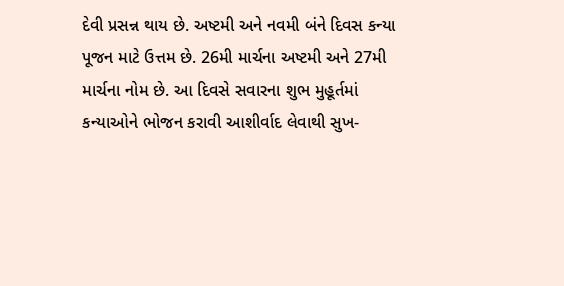દેવી પ્રસન્ન થાય છે. અષ્ટમી અને નવમી બંને દિવસ કન્યા પૂજન માટે ઉત્તમ છે. 26મી માર્ચના અષ્ટમી અને 27મી માર્ચના નોમ છે. આ દિવસે સવારના શુભ મુહૂર્તમાં કન્યાઓને ભોજન કરાવી આશીર્વાદ લેવાથી સુખ-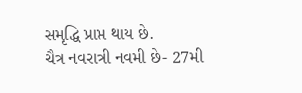સમૃદ્ધિ પ્રાપ્ત થાય છે.
ચૈત્ર નવરાત્રી નવમી છે- 27મી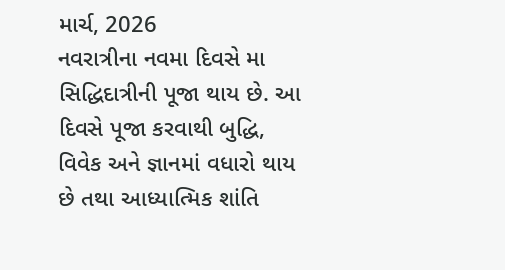માર્ચ, 2026
નવરાત્રીના નવમા દિવસે મા સિદ્ધિદાત્રીની પૂજા થાય છે. આ દિવસે પૂજા કરવાથી બુદ્ધિ, વિવેક અને જ્ઞાનમાં વધારો થાય છે તથા આધ્યાત્મિક શાંતિ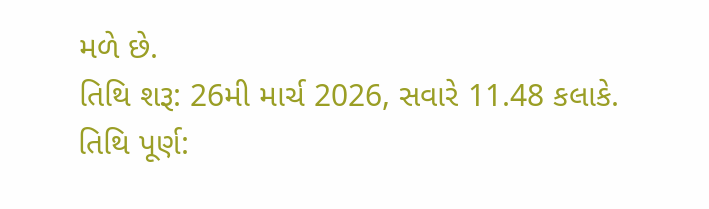મળે છે.
તિથિ શરૂ: 26મી માર્ચ 2026, સવારે 11.48 કલાકે.
તિથિ પૂર્ણ: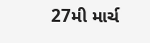27મી માર્ચ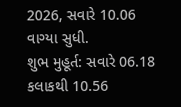2026, સવારે 10.06 વાગ્યા સુધી.
શુભ મુહૂર્ત: સવારે 06.18 કલાકથી 10.56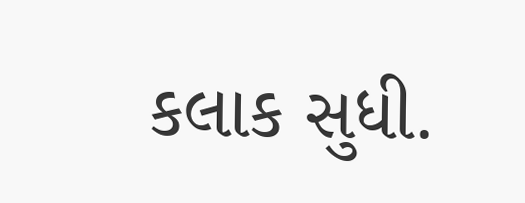કલાક સુધી.